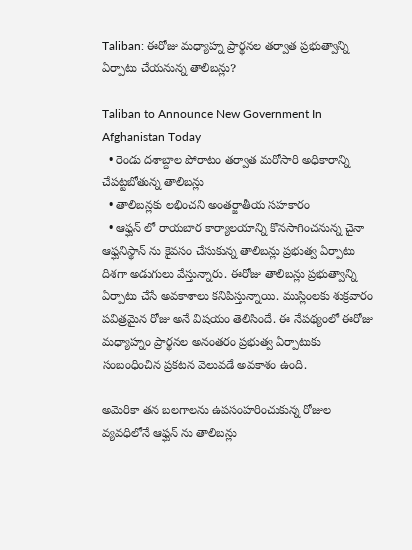Taliban: ఈరోజు మధ్యాహ్న ప్రార్థనల తర్వాత ప్రభుత్వాన్ని ఏర్పాటు చేయనున్న తాలిబన్లు?

Taliban to Announce New Government In Afghanistan Today
  • రెండు దశాబ్దాల పోరాటం తర్వాత మరోసారి అధికారాన్ని చేపట్టబోతున్న తాలిబన్లు
  • తాలిబన్లకు లభించని అంతర్జాతీయ సహకారం
  • ఆఫ్ఘన్ లో రాయబార కార్యాలయాన్ని కొనసాగించనున్న చైనా
ఆఫ్ఘనిస్థాన్ ను కైవసం చేసుకున్న తాలిబన్లు ప్రభుత్వ ఏర్పాటు దిశగా అడుగులు వేస్తున్నారు. ఈరోజు తాలిబన్లు ప్రభుత్వాన్ని ఏర్పాటు చేసే అవకాశాలు కనిపిస్తున్నాయి. ముస్లింలకు శుక్రవారం పవిత్రమైన రోజు అనే విషయం తెలిసిందే. ఈ నేపథ్యంలో ఈరోజు మధ్యాహ్నం ప్రార్థనల అనంతరం ప్రభుత్వ ఏర్పాటుకు సంబంధించిన ప్రకటన వెలువడే అవకాశం ఉంది.

అమెరికా తన బలగాలను ఉపసంహరించుకున్న రోజుల వ్యవధిలోనే ఆఫ్ఘన్ ను తాలిబన్లు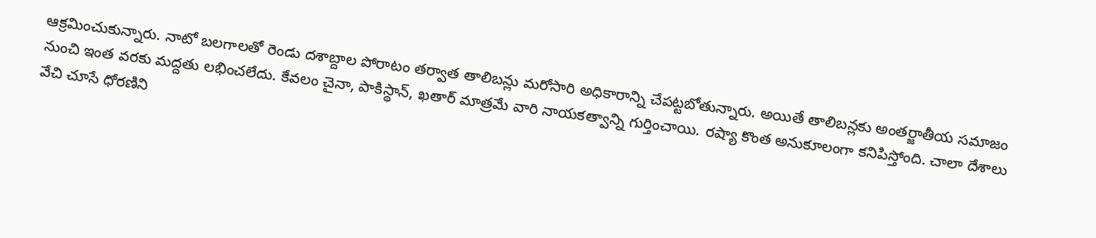ఆక్రమించుకున్నారు. నాటో బలగాలతో రెండు దశాబ్దాల పోరాటం తర్వాత తాలిబన్లు మరోసారి అధికారాన్ని చేపట్టబోతున్నారు. అయితే తాలిబన్లకు అంతర్జాతీయ సమాజం నుంచి ఇంత వరకు మద్దతు లభించలేదు. కేవలం చైనా, పాకిస్థాన్, ఖతార్ మాత్రమే వారి నాయకత్వాన్ని గుర్తించాయి. రష్యా కొంత అనుకూలంగా కనిపిస్తోంది. చాలా దేశాలు వేచి చూసే ధోరణిని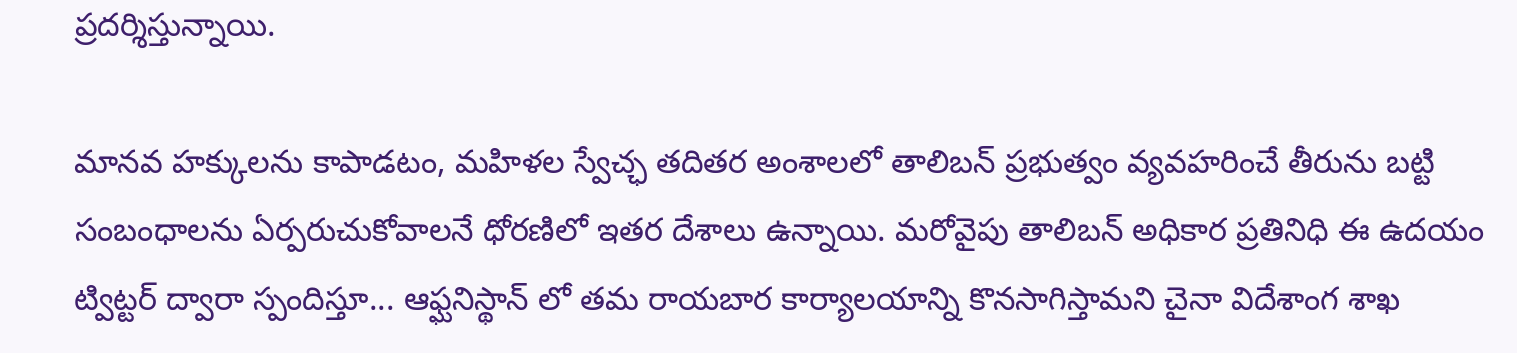ప్రదర్శిస్తున్నాయి.

మానవ హక్కులను కాపాడటం, మహిళల స్వేచ్ఛ తదితర అంశాలలో తాలిబన్ ప్రభుత్వం వ్యవహరించే తీరును బట్టి సంబంధాలను ఏర్పరుచుకోవాలనే ధోరణిలో ఇతర దేశాలు ఉన్నాయి. మరోవైపు తాలిబన్ అధికార ప్రతినిధి ఈ ఉదయం ట్విట్టర్ ద్వారా స్పందిస్తూ... ఆఫ్ఘనిస్థాన్ లో తమ రాయబార కార్యాలయాన్ని కొనసాగిస్తామని చైనా విదేశాంగ శాఖ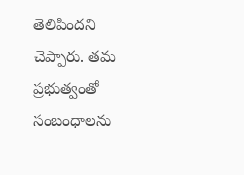తెలిపిందని చెప్పారు. తమ ప్రభుత్వంతో సంబంధాలను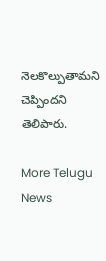నెలకొల్పుతామని చెప్పిందని తెలిపారు.

More Telugu News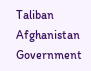Taliban
Afghanistan
Government